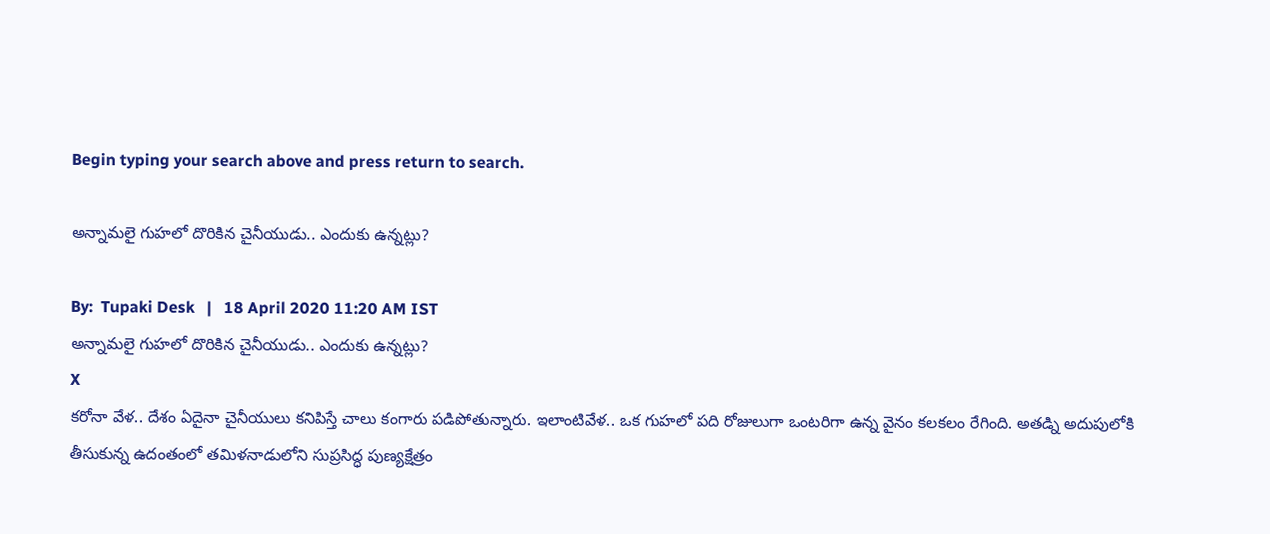Begin typing your search above and press return to search.

అన్నామలై గుహలో దొరికిన చైనీయుడు.. ఎందుకు ఉన్నట్లు?

By:  Tupaki Desk   |   18 April 2020 11:20 AM IST
అన్నామలై గుహలో దొరికిన చైనీయుడు.. ఎందుకు ఉన్నట్లు?
X
కరోనా వేళ.. దేశం ఏదైనా చైనీయులు కనిపిస్తే చాలు కంగారు పడిపోతున్నారు. ఇలాంటివేళ.. ఒక గుహలో పది రోజులుగా ఒంటరిగా ఉన్న వైనం కలకలం రేగింది. అతడ్ని అదుపులోకి తీసుకున్న ఉదంతంలో తమిళనాడులోని సుప్రసిద్ధ పుణ్యక్షేత్రం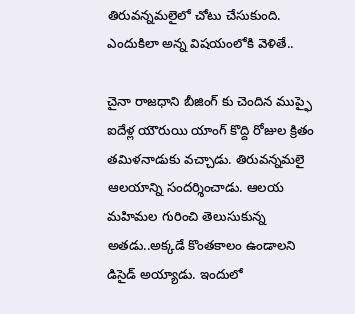తిరువన్నమలైలో చోటు చేసుకుంది. ఎందుకిలా అన్న విషయంలోకి వెళితే..

చైనా రాజధాని బీజింగ్ కు చెందిన ముప్ఫై ఐదేళ్ల యౌరుయి యాంగ్ కొద్ది రోజుల క్రితం తమిళనాడుకు వచ్చాడు. తిరువన్నమలై ఆలయాన్ని సందర్శించాడు. ఆలయ మహిమల గురించి తెలుసుకున్న అతడు..అక్కడే కొంతకాలం ఉండాలని డిసైడ్ అయ్యాడు. ఇందులో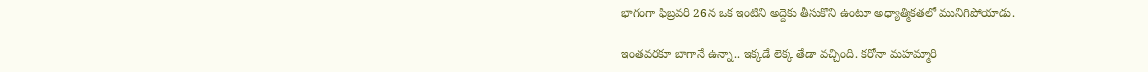భాగంగా ఫిబ్రవరి 26న ఒక ఇంటిని అద్దెకు తీసుకొని ఉంటూ అధ్యాత్మికతలో మునిగిపోయాడు.

ఇంతవరకూ బాగానే ఉన్నా.. ఇక్కడే లెక్క తేడా వచ్చింది. కరోనా మహమ్మారి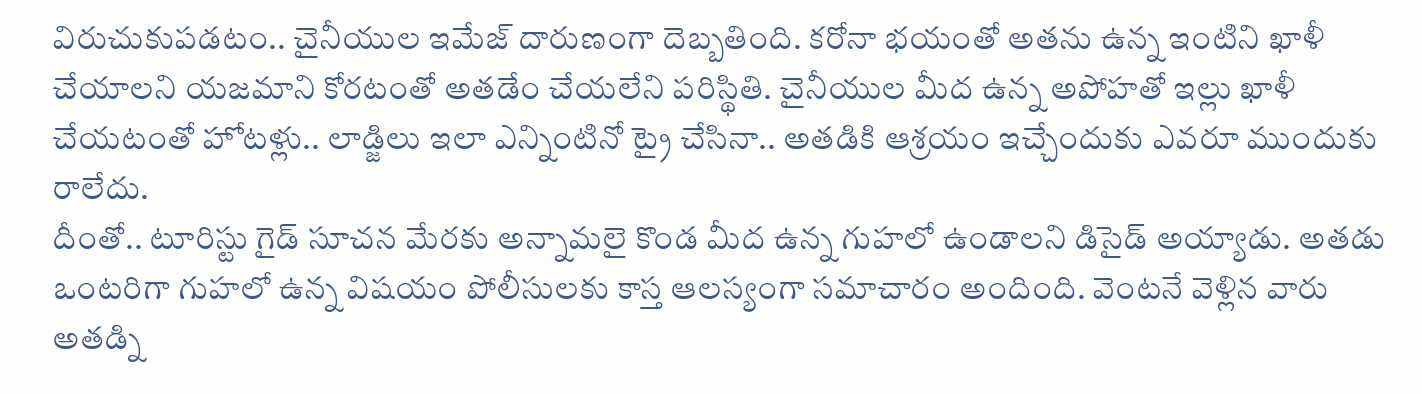విరుచుకుపడటం.. చైనీయుల ఇమేజ్ దారుణంగా దెబ్బతింది. కరోనా భయంతో అతను ఉన్న ఇంటిని ఖాళీ చేయాలని యజమాని కోరటంతో అతడేం చేయలేని పరిస్థితి. చైనీయుల మీద ఉన్న అపోహతో ఇల్లు ఖాళీ చేయటంతో హోటళ్లు.. లాడ్జిలు ఇలా ఎన్నింటినో ట్రై చేసినా.. అతడికి ఆశ్రయం ఇచ్చేందుకు ఎవరూ ముందుకు రాలేదు.
దీంతో.. టూరిస్టు గైడ్ సూచన మేరకు అన్నామలై కొండ మీద ఉన్న గుహలో ఉండాలని డిసైడ్ అయ్యాడు. అతడు ఒంటరిగా గుహలో ఉన్న విషయం పోలీసులకు కాస్త ఆలస్యంగా సమాచారం అందింది. వెంటనే వెళ్లిన వారు అతడ్ని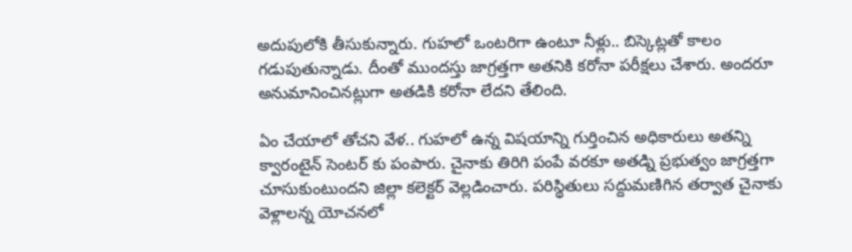అదుపులోకి తీసుకున్నారు. గుహలో ఒంటరిగా ఉంటూ నీళ్లు.. బిస్కెట్లతో కాలం గడుపుతున్నాడు. దీంతో ముందస్తు జాగ్రత్తగా అతనికి కరోనా పరీక్షలు చేశారు. అందరూ అనుమానించినట్లుగా అతడికి కరోనా లేదని తేలింది.

ఏం చేయాలో తోచని వేళ.. గుహలో ఉన్న విషయాన్ని గుర్తించిన అధికారులు అతన్ని క్వారంటైన్ సెంటర్ కు పంపారు. చైనాకు తిరిగి పంపే వరకూ అతడ్ని ప్రభుత్వం జాగ్రత్తగా చూసుకుంటుందని జిల్లా కలెక్టర్ వెల్లడించారు. పరిస్థితులు సద్దుమణిగిన తర్వాత చైనాకు వెళ్లాలన్న యోచనలో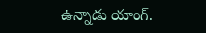ఉన్నాడు యాంగ్.